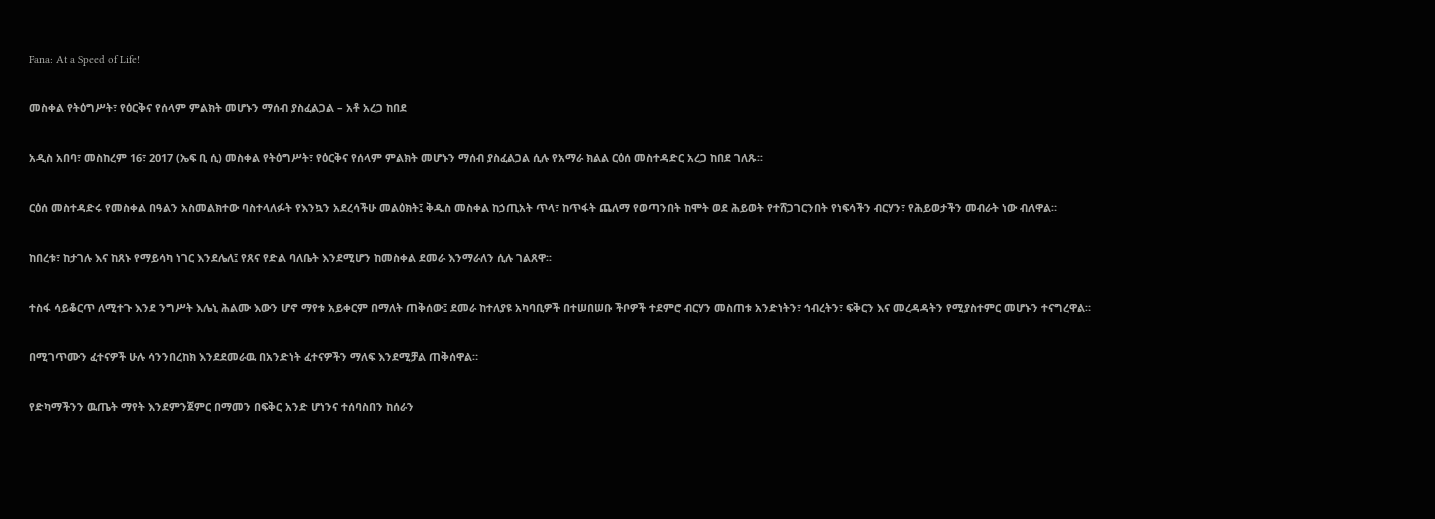Fana: At a Speed of Life!

መስቀል የትዕግሥት፣ የዕርቅና የሰላም ምልክት መሆኑን ማሰብ ያስፈልጋል – አቶ አረጋ ከበደ

አዲስ አበባ፣ መስከረም 16፣ 2017 (ኤፍ ቢ ሲ) መስቀል የትዕግሥት፣ የዕርቅና የሰላም ምልክት መሆኑን ማሰብ ያስፈልጋል ሲሉ የአማራ ክልል ርዕሰ መስተዳድር አረጋ ከበደ ገለጹ፡፡

ርዕሰ መስተዳድሩ የመስቀል በዓልን አስመልክተው ባስተላለፉት የእንኳን አደረሳችሁ መልዕክት፤ ቅዱስ መስቀል ከኃጢአት ጥላ፣ ከጥፋት ጨለማ የወጣንበት ከሞት ወደ ሕይወት የተሸጋገርንበት የነፍሳችን ብርሃን፣ የሕይወታችን መብራት ነው ብለዋል።

ከበረቱ፣ ከታገሉ እና ከጸኑ የማይሳካ ነገር እንደሌለ፤ የጸና የድል ባለቤት እንደሚሆን ከመስቀል ደመራ እንማራለን ሲሉ ገልጸዋ፡፡

ተስፋ ሳይቆርጥ ለሚተጉ እንደ ንግሥት እሌኒ ሕልሙ እውን ሆኖ ማየቱ አይቀርም በማለት ጠቅሰው፤ ደመራ ከተለያዩ አካባቢዎች በተሠበሠቡ ችቦዎች ተደምሮ ብርሃን መስጠቱ አንድነትን፣ ኅብረትን፣ ፍቅርን እና መረዳዳትን የሚያስተምር መሆኑን ተናግረዋል።

በሚገጥሙን ፈተናዎች ሁሉ ሳንንበረከክ እንደደመራዉ በአንድነት ፈተናዎችን ማለፍ እንደሚቻል ጠቅሰዋል።

የድካማችንን ዉጤት ማየት እንደምንጀምር በማመን በፍቅር አንድ ሆነንና ተሰባስበን ከሰራን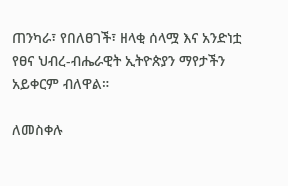ጠንካራ፣ የበለፀገች፣ ዘላቂ ሰላሟ እና አንድነቷ የፀና ህብረ-ብሔራዊት ኢትዮጵያን ማየታችን አይቀርም ብለዋል።

ለመስቀሉ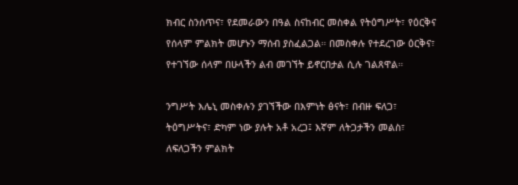ክብር ስንሰጥና፣ የደመራውን በዓል ስናከብር መስቀል የትዕግሥት፣ የዕርቅና የሰላም ምልክት መሆኑን ማሰብ ያስፈልጋል። በመስቀሉ የተደረገው ዕርቅና፣ የተገኘው ሰላም በሁላችን ልብ መገኘት ይኖርበታል ሲሉ ገልጸዋል።

ንግሥት እሌኒ መስቀሉን ያገኘችው በእምነት ፅናት፣ በብዙ ፍለጋ፣ ትዕግሥትና፣ ድካም ነው ያሉት አቶ አረጋ፤ እኛም ለትጋታችን መልስ፣ ለፍለጋችን ምልክት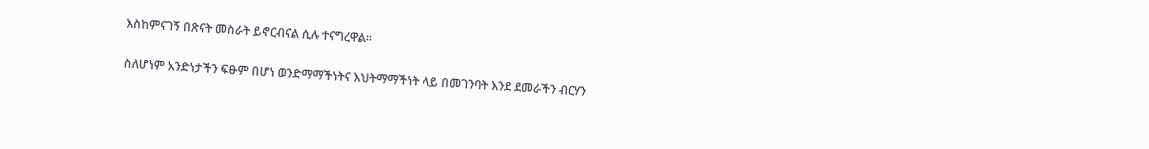እስከምናገኝ በጽናት መስራት ይኖርብናል ሲሉ ተናግረዋል።

ስለሆነም አንድነታችን ፍፁም በሆነ ወንድማማችነትና እህትማማችነት ላይ በመገንባት እንደ ደመራችን ብርሃን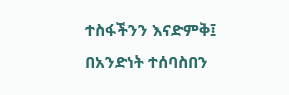ተስፋችንን እናድምቅ፤ በአንድነት ተሰባስበን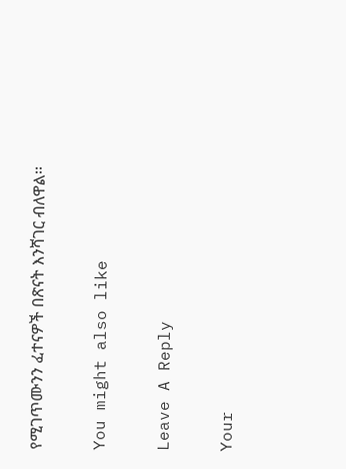የሚገጥሙንን ፈተናዎች በጽናት እንሻገር ብለዋል፡፡

You might also like

Leave A Reply

Your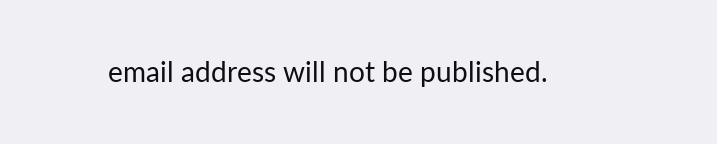email address will not be published.